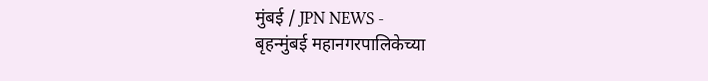मुंबई / JPN NEWS -
बृहन्मुंबई महानगरपालिकेच्या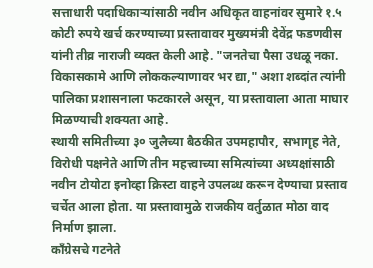सत्ताधारी पदाधिकाऱ्यांसाठी नवीन अधिकृत वाहनांवर सुमारे १.५ कोटी रुपये खर्च करण्याच्या प्रस्तावावर मुख्यमंत्री देवेंद्र फडणवीस यांनी तीव्र नाराजी व्यक्त केली आहे. "जनतेचा पैसा उधळू नका. विकासकामे आणि लोककल्याणावर भर द्या," अशा शब्दांत त्यांनी पालिका प्रशासनाला फटकारले असून, या प्रस्तावाला आता माघार मिळण्याची शक्यता आहे.
स्थायी समितीच्या ३० जुलैच्या बैठकीत उपमहापौर, सभागृह नेते, विरोधी पक्षनेते आणि तीन महत्त्वाच्या समित्यांच्या अध्यक्षांसाठी नवीन टोयोटा इनोव्हा क्रिस्टा वाहने उपलब्ध करून देण्याचा प्रस्ताव चर्चेत आला होता. या प्रस्तावामुळे राजकीय वर्तुळात मोठा वाद निर्माण झाला.
काँग्रेसचे गटनेते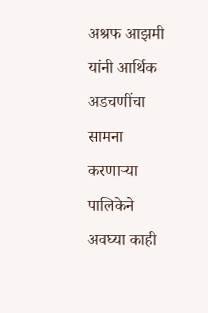अश्रफ आझमी यांनी आर्थिक अडचणींचा सामना करणाऱ्या पालिकेने अवघ्या काही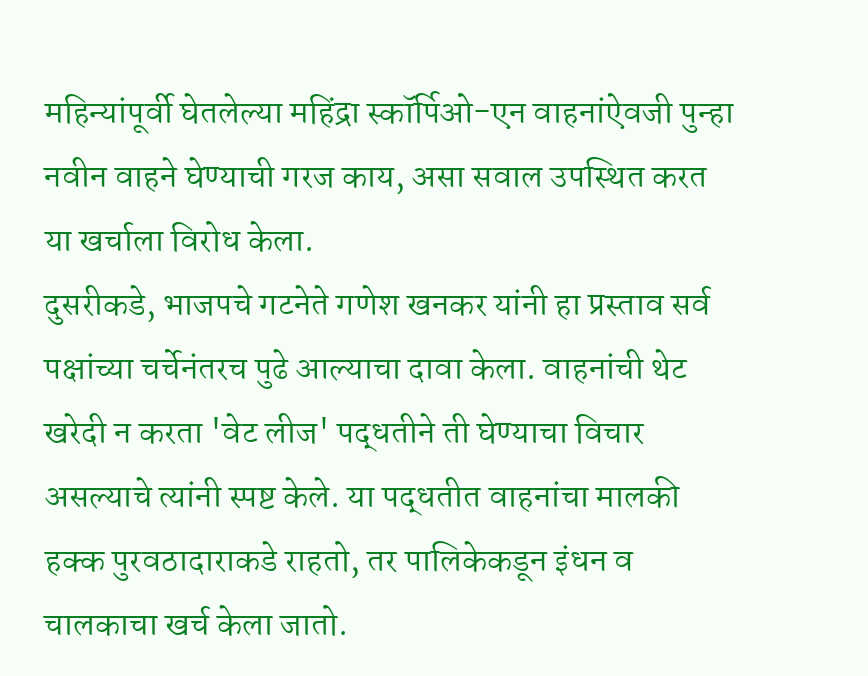महिन्यांपूर्वी घेतलेल्या महिंद्रा स्कॉर्पिओ-एन वाहनांऐवजी पुन्हा नवीन वाहने घेण्याची गरज काय, असा सवाल उपस्थित करत या खर्चाला विरोध केला.
दुसरीकडे, भाजपचे गटनेते गणेश खनकर यांनी हा प्रस्ताव सर्व पक्षांच्या चर्चेनंतरच पुढे आल्याचा दावा केला. वाहनांची थेट खरेदी न करता 'वेट लीज' पद्धतीने ती घेण्याचा विचार असल्याचे त्यांनी स्पष्ट केले. या पद्धतीत वाहनांचा मालकी हक्क पुरवठादाराकडे राहतो, तर पालिकेकडून इंधन व चालकाचा खर्च केला जातो.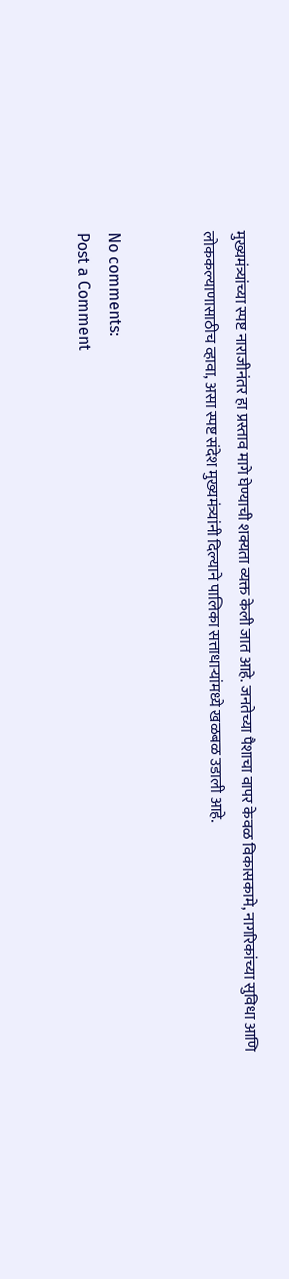मुख्यमंत्र्यांच्या स्पष्ट नाराजीनंतर हा प्रस्ताव मागे घेण्याची शक्यता व्यक्त केली जात आहे. जनतेच्या पैशाचा वापर केवळ विकासकामे, नागरिकांच्या सुविधा आणि लोककल्याणासाठीच व्हावा, असा स्पष्ट संदेश मुख्यमंत्र्यांनी दिल्याने पालिका सत्ताधाऱ्यांमध्ये खळबळ उडाली आहे.


No comments:
Post a Comment